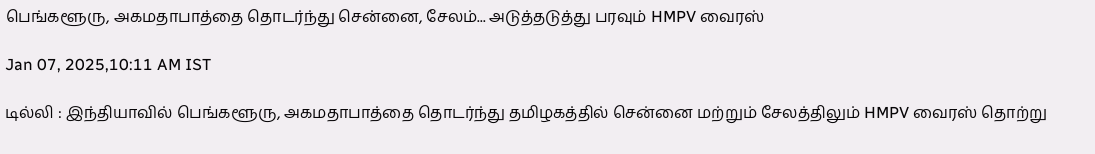பெங்களூரு, அகமதாபாத்தை தொடர்ந்து சென்னை, சேலம்... அடுத்தடுத்து பரவும் HMPV வைரஸ்

Jan 07, 2025,10:11 AM IST

டில்லி : இந்தியாவில் பெங்களூரு, அகமதாபாத்தை தொடர்ந்து தமிழகத்தில் சென்னை மற்றும் சேலத்திலும் HMPV வைரஸ் தொற்று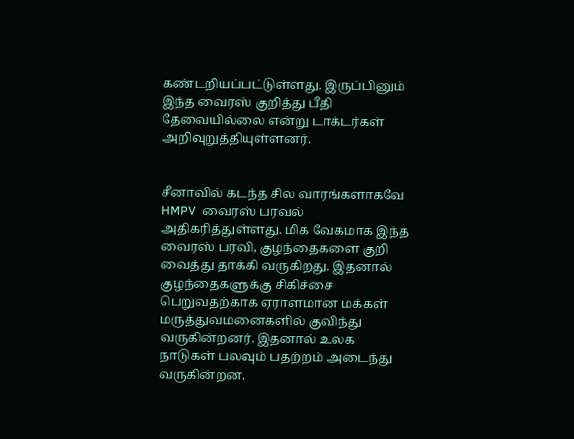கண்டறியப்பட்டுள்ளது. இருப்பினும் இந்த வைரஸ் குறித்து பீதி தேவையில்லை என்று டாக்டர்கள் அறிவுறுத்தியுள்ளனர்.


சீனாவில் கடந்த சில வாரங்களாகவே HMPV  வைரஸ் பரவல் அதிகரித்துள்ளது. மிக வேகமாக இந்த வைரஸ் பரவி, குழந்தைகளை குறி வைத்து தாக்கி வருகிறது. இதனால் குழந்தைகளுக்கு சிகிச்சை  பெறுவதற்காக ஏராளமான மக்கள் மருத்துவமனைகளில் குவிந்து வருகின்றனர். இதனால் உலக நாடுகள் பலவும் பதற்றம் அடைந்து வருகின்றன.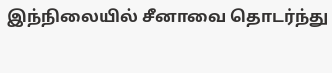இந்நிலையில் சீனாவை தொடர்ந்து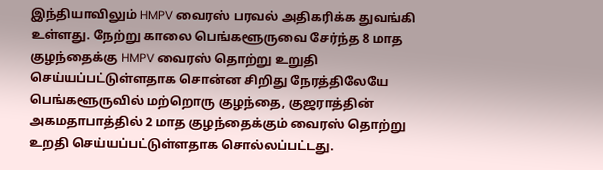இந்தியாவிலும் HMPV வைரஸ் பரவல் அதிகரிக்க துவங்கி உள்ளது. நேற்று காலை பெங்களூருவை சேர்ந்த 8 மாத குழந்தைக்கு HMPV வைரஸ் தொற்று உறுதி செய்யப்பட்டுள்ளதாக சொன்ன சிறிது நேரத்திலேயே பெங்களூருவில் மற்றொரு குழந்தை, குஜராத்தின் அகமதாபாத்தில் 2 மாத குழந்தைக்கும் வைரஸ் தொற்று உறதி செய்யப்பட்டுள்ளதாக சொல்லப்பட்டது.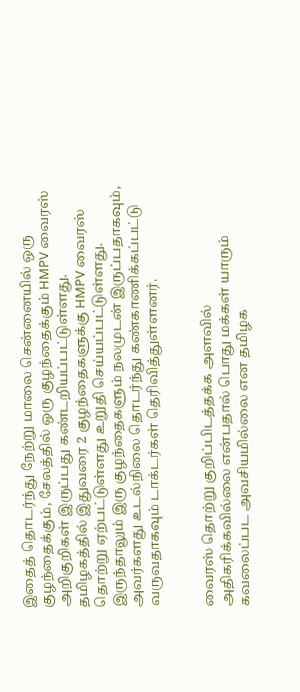இதைத் தொடர்ந்து நேற்று மாலை சென்னையில் ஒரு குழந்தைக்கும், சேலத்தில் ஒரு குழந்தைக்கும் HMPV வைரஸ் அறிகுறிகள் இருப்பது கண்டறியப்பட்டுள்ளது. தமிழகத்தில் இதுவரை 2 குழந்தைகளுக்கு HMPV வைரஸ் தொற்று ஏற்பட்டுள்ளது உறுதி செய்யப்பட்டுள்ளது. இருந்தாலும் இரு குழந்தைகளும் நலமுடன் இருப்பதாகவும், அவர்களது உடல்நிலை தொடர்ந்து கண்காணிக்கப்பட்டு வருவதாகவும் டாக்டர்கள் தெரிவித்துள்ளனர்.


வைரஸ் தொற்று குறிப்பிடத்தக்க அளவில் அதிகரிக்கவில்லை என்பதால் பொது மக்கள் யாரும் கவலைப்பட அவசியமில்லை என தமிழக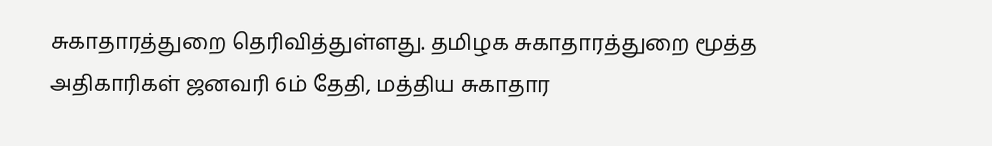சுகாதாரத்துறை தெரிவித்துள்ளது. தமிழக சுகாதாரத்துறை மூத்த அதிகாரிகள் ஜனவரி 6ம் தேதி, மத்திய சுகாதார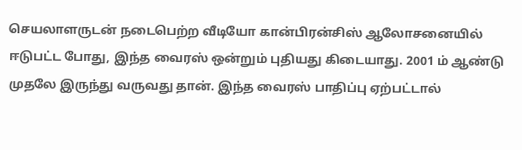செயலாளருடன் நடைபெற்ற வீடியோ கான்பிரன்சிஸ் ஆலோசனையில் ஈடுபட்ட போது, இந்த வைரஸ் ஒன்றும் புதியது கிடையாது. 2001 ம் ஆண்டு முதலே இருந்து வருவது தான். இந்த வைரஸ் பாதிப்பு ஏற்பட்டால்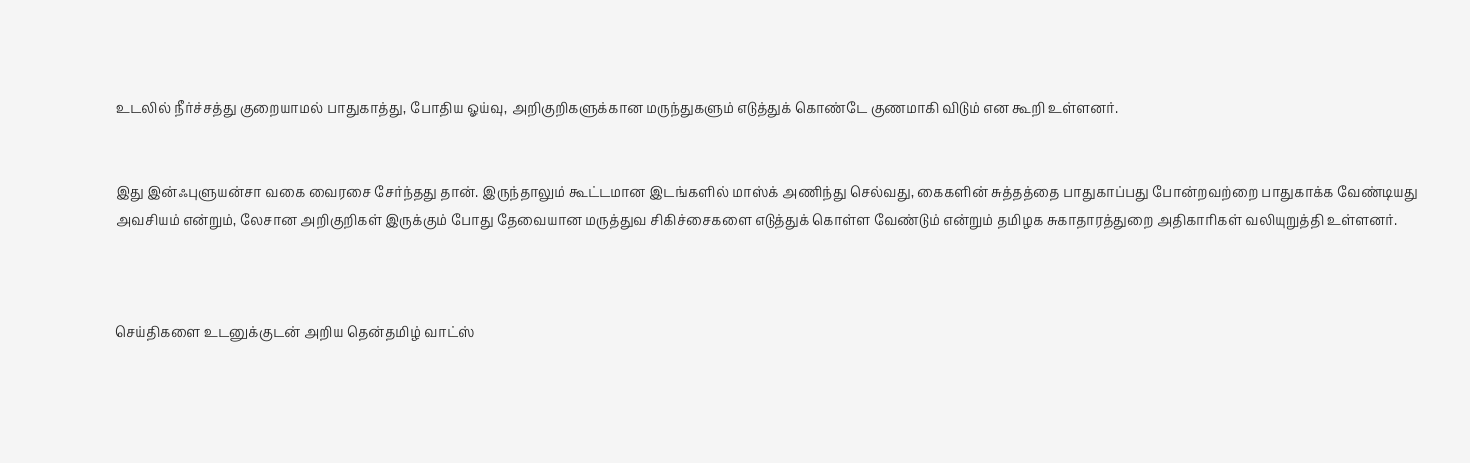உடலில் நீர்ச்சத்து குறையாமல் பாதுகாத்து, போதிய ஓய்வு, அறிகுறிகளுக்கான மருந்துகளும் எடுத்துக் கொண்டே குணமாகி விடும் என கூறி உள்ளனர்.


இது இன்ஃபுளுயன்சா வகை வைரசை சேர்ந்தது தான். இருந்தாலும் கூட்டமான இடங்களில் மாஸ்க் அணிந்து செல்வது, கைகளின் சுத்தத்தை பாதுகாப்பது போன்றவற்றை பாதுகாக்க வேண்டியது அவசியம் என்றும், லேசான அறிகுறிகள் இருக்கும் போது தேவையான மருத்துவ சிகிச்சைகளை எடுத்துக் கொள்ள வேண்டும் என்றும் தமிழக சுகாதாரத்துறை அதிகாரிகள் வலியுறுத்தி உள்ளனர்.



செய்திகளை உடனுக்குடன் அறிய தென்தமிழ் வாட்ஸ்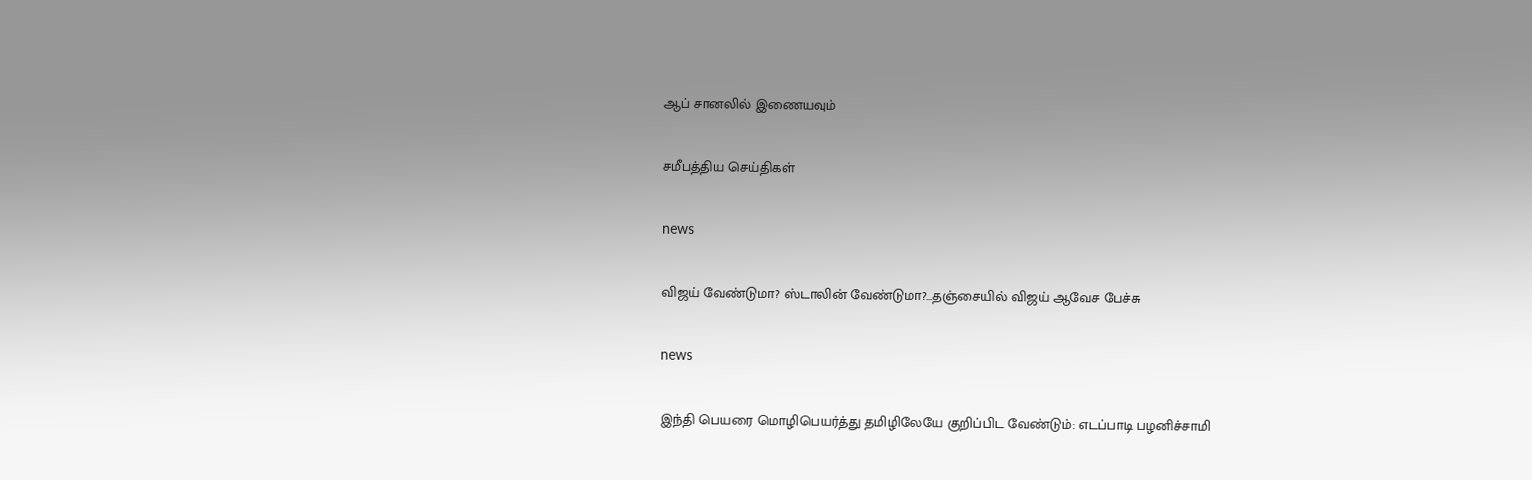ஆப் சானலில் இணையவும்

சமீபத்திய செய்திகள்

news

விஜய் வேண்டுமா? ஸ்டாலின் வேண்டுமா?...தஞ்சையில் விஜய் ஆவேச பேச்சு

news

இந்தி பெயரை மொழிபெயர்த்து தமிழிலேயே குறிப்பிட வேண்டும்: எடப்பாடி பழனிச்சாமி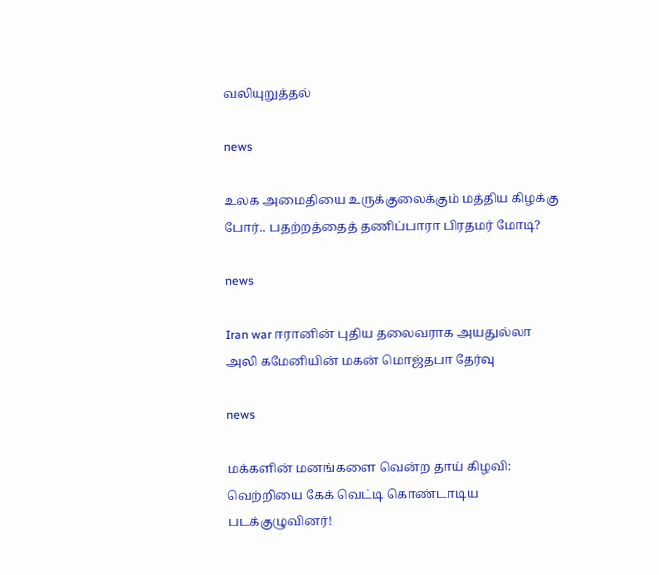வலியுறுத்தல்

news

உலக அமைதியை உருக்குலைக்கும் மத்திய கிழக்கு போர்.. பதற்றத்தைத் தணிப்பாரா பிரதமர் மோடி?

news

Iran war ஈரானின் புதிய தலைவராக அயதுல்லா அலி கமேனியின் மகன் மொஜ்தபா தேர்வு

news

மக்களின் மனங்களை வென்ற தாய் கிழவி: வெற்றியை கேக் வெட்டி கொண்டாடிய படக்குழுவினர்!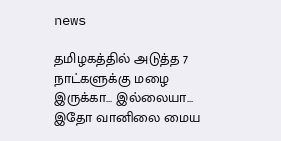news

தமிழகத்தில் அடுத்த 7 நாட்களுக்கு மழை இருக்கா... இல்லையா... இதோ வானிலை மைய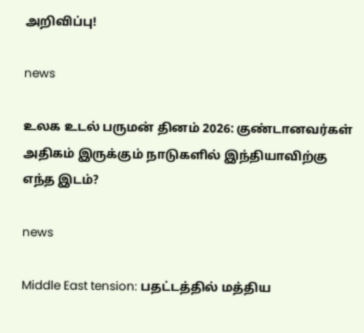அறிவிப்பு!

news

உலக உடல் பருமன் தினம் 2026: குண்டானவர்கள் அதிகம் இருக்கும் நாடுகளில் இந்தியாவிற்கு எந்த இடம்?

news

Middle East tension: பதட்டத்தில் மத்திய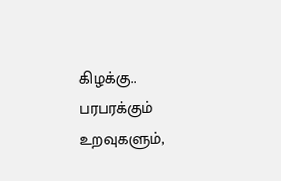கிழக்கு.. பரபரக்கும் உறவுகளும்,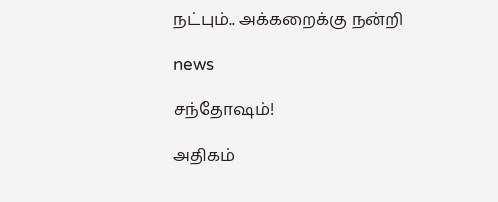நட்பும்.. அக்கறைக்கு நன்றி

news

சந்தோஷம்!

அதிகம்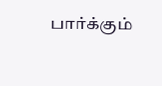பார்க்கும்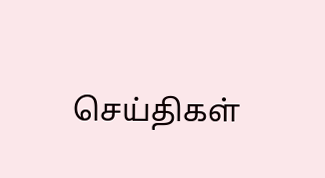செய்திகள்